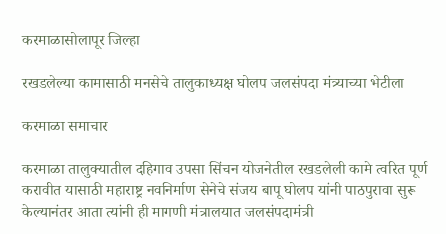करमाळासोलापूर जिल्हा

रखडलेल्या कामासाठी मनसेचे तालुकाध्यक्ष घोलप जलसंपदा मंत्र्याच्या भेटीला

करमाळा समाचार

करमाळा तालुक्यातील दहिगाव उपसा सिंचन योजनेतील रखडलेली कामे त्वरित पूर्ण करावीत यासाठी महाराष्ट्र नवनिर्माण सेनेचे संजय बापू घोलप यांनी पाठपुरावा सुरू केल्यानंतर आता त्यांनी ही मागणी मंत्रालयात जलसंपदामंत्री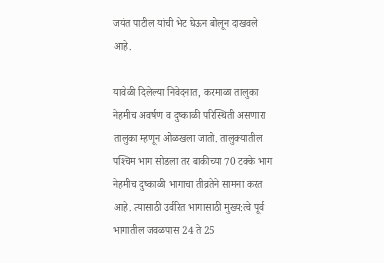जयंत पाटील यांची भेट घेऊन बोलून दाखवले आहे.

यावेळी दिलेल्या निवेदनात, करमाळा तालुका नेहमीच अवर्षण व दुष्काळी परिस्थिती असणारा तालुका म्हणून ओळखला जातो. तालुक्यातील पश्‍चिम भाग सोडला तर बाकीच्या 70 टक्के भाग नेहमीच दुष्काळी भागाचा तीव्रतेने सामना करत आहे. त्यासाठी उर्वरित भागासाठी मुख्य:त्वे पूर्व भागातील जवळपास 24 ते 25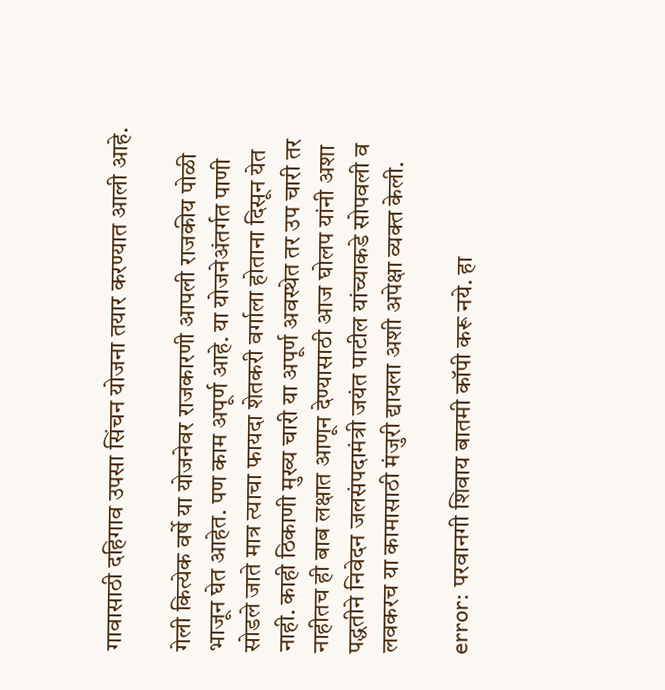गावासाठी दहिगाव उपसा सिंचन योजना तयार करण्यात आली आहे.

गेली कित्येक वर्षे या योजनेवर राजकारणी आपली राजकीय पोळी भाजून घेत आहेत. पण काम अपूर्ण आहे. या योजनेअंतर्गत पाणी सोडले जाते मात्र त्याचा फायदा शेतकरी वर्गाला होताना दिसून येत नाही. काही ठिकाणी मुख्य चारी या अपूर्ण अवस्थेत तर उप चारी तर नाहीतच ही बाब लक्षात आणून देण्यासाठी आज घोलप यांनी अशा पद्धतीने निवेदन जलसंपदामंत्री जयंत पाटील यांच्याकडे सोपवली व लवकरच या कामासाठी मंजुरी द्यायला अशी अपेक्षा व्यक्त केली.

error: परवानगी शिवाय बातमी कॉपी करू नये. हा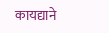कायद्याने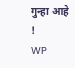गुन्हा आहे !
WP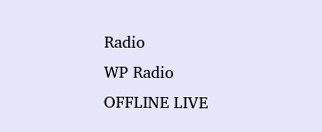Radio
WP Radio
OFFLINE LIVE